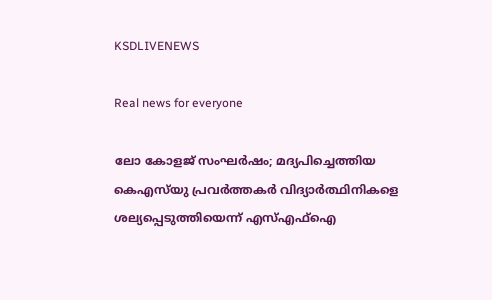KSDLIVENEWS

Real news for everyone

ലോ കോളജ് സംഘര്‍ഷം; മദ്യപിച്ചെത്തിയ കെഎസ്‍യു പ്രവര്‍ത്തകര്‍ വിദ്യാര്‍ത്ഥിനികളെ ശല്യപ്പെടുത്തിയെന്ന് എസ്‌എഫ്‌ഐ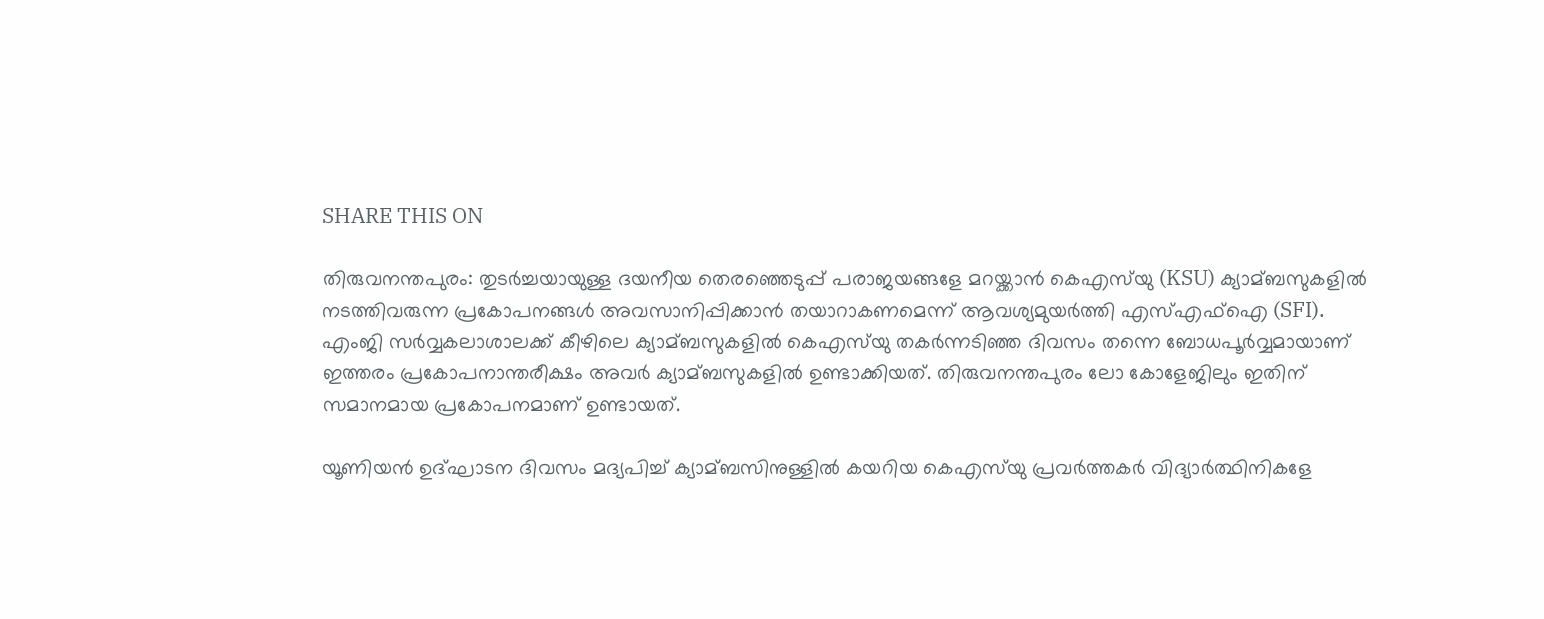SHARE THIS ON

തിരുവനന്തപുരം: തുടര്‍ച്ചയായുള്ള ദയനീയ തെരഞ്ഞെടുപ്പ് പരാജയങ്ങളേ മറയ്ക്കാന്‍ കെഎസ്‍യു (KSU) ക്യാമ്ബസുകളില്‍ നടത്തിവരുന്ന പ്രകോപനങ്ങള്‍ അവസാനിപ്പിക്കാന്‍ തയാറാകണമെന്ന് ആവശ്യമുയര്‍ത്തി എസ്‌എഫ്‌ഐ (SFI). എംജി സര്‍വ്വകലാശാലക്ക് കീഴിലെ ക്യാമ്ബസുകളില്‍ കെഎസ്‍യു തകര്‍ന്നടിഞ്ഞ ദിവസം തന്നെ ബോധപൂര്‍വ്വമായാണ് ഇത്തരം പ്രകോപനാന്തരീക്ഷം അവര്‍ ക്യാമ്ബസുകളില്‍ ഉണ്ടാക്കിയത്. തിരുവനന്തപുരം ലോ കോളേജിലും ഇതിന് സമാനമായ പ്രകോപനമാണ് ഉണ്ടായത്.

യൂണിയന്‍ ഉദ്ഘാടന ദിവസം മദ്യപിച്ച്‌ ക്യാമ്ബസിനുള്ളില്‍ കയറിയ കെഎസ്‍യു പ്രവര്‍ത്തകര്‍ വിദ്യാര്‍ത്ഥിനികളേ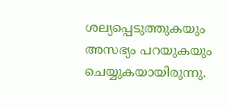ശല്യപ്പെടുത്തുകയും അസഭ്യം പറയുകയും ചെയ്യുകയായിരുന്നു.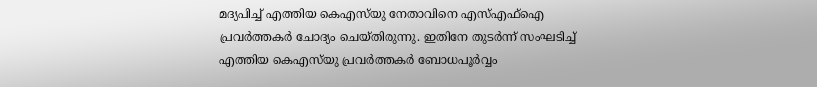മദ്യപിച്ച്‌ എത്തിയ കെഎസ്‍യു നേതാവിനെ എസ്‌എഫ്‌ഐ പ്രവര്‍ത്തകര്‍ ചോദ്യം ചെയ്തിരുന്നു. ഇതിനേ തുടര്‍ന്ന് സംഘടിച്ച്‌ എത്തിയ കെഎസ്‍യു പ്രവര്‍ത്തകര്‍ ബോധപൂര്‍വ്വം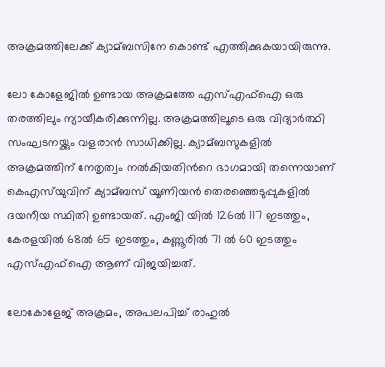അക്രമത്തിലേക്ക് ക്യാമ്ബസിനേ കൊണ്ട് എത്തിക്കുകയായിരുന്നു.

ലോ കോളേജില്‍ ഉണ്ടായ അക്രമത്തേ എസ്‌എഫ്‌ഐ ഒരു തരത്തിലും ന്യായീകരിക്കുന്നില്ല. അക്രമത്തിലൂടെ ഒരു വിദ്യാര്‍ത്ഥി സംഘടനയ്ക്കും വളരാന്‍ സാധിക്കില്ല. ക്യാമ്ബസുകളില്‍ അക്രമത്തിന് നേതൃത്വം നല്‍കിയതിന്‍റെ ഭാഗമായി തന്നെയാണ് കെഎസ്‍യുവിന് ക്യാമ്ബസ് യൂണിയന്‍ തെരഞ്ഞെടുപ്പുകളില്‍ ദയനീയ സ്ഥിതി ഉണ്ടായത്. എംജി യില്‍ 126ല്‍ 117 ഇടത്തും, കേരളയില്‍ 68ല്‍ 65 ഇടത്തും, കണ്ണൂരില്‍ 71 ല്‍ 60 ഇടത്തും എസ്‌എഫ്‌ഐ ആണ് വിജയിച്ചത്.

ലോകോളേജ് അക്രമം, അപലപിച്ച്‌ രാഹുല്‍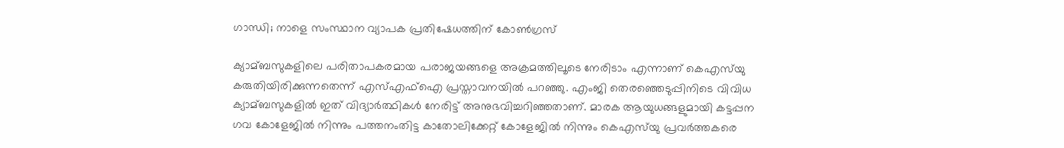ഗാന്ധി; നാളെ സംസ്ഥാന വ്യാപക പ്രതിഷേധത്തിന് കോണ്‍ഗ്രസ്

ക്യാമ്ബസുകളിലെ പരിതാപകരമായ പരാജയങ്ങളെ അക്രമത്തിലൂടെ നേരിടാം എന്നാണ് കെഎസ്‍യു കരുതിയിരിക്കുന്നതെന്ന് എസ്‌എഫ്‌ഐ പ്രസ്താവനയില്‍ പറഞ്ഞു. എംജി തെരഞ്ഞെടുപ്പിനിടെ വിവിധ ക്യാമ്ബസുകളില്‍ ഇത് വിദ്യാര്‍ത്ഥികള്‍ നേരിട്ട് അനുഭവിച്ചറിഞ്ഞതാണ്. മാരക ആയുധങ്ങളുമായി കട്ടപ്പന ഗവ കോളേജില്‍ നിന്നും പത്തനംതിട്ട കാതോലിക്കേറ്റ് കോളേജില്‍ നിന്നും കെഎസ്‍യു പ്രവര്‍ത്തകരെ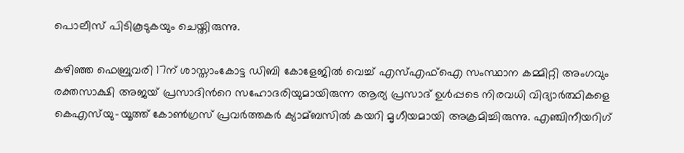പൊലീസ് പിടികൂടുകയും ചെയ്തിരുന്നു.

കഴിഞ്ഞ ഫെബ്രുവരി 17ന് ശാസ്താംകോട്ട ഡിബി കോളേജില്‍ വെച്ച്‌ എസ്‌എഫ്‌ഐ സംസ്ഥാന കമ്മിറ്റി അംഗവും രക്തസാക്ഷി അജയ് പ്രസാദിന്‍റെ സഹോദരിയുമായിരുന്ന ആര്യ പ്രസാദ് ഉള്‍പ്പടെ നിരവധി വിദ്യാര്‍ത്ഥികളെ കെഎസ്‍യു-യൂത്ത് കോണ്‍ഗ്രസ് പ്രവര്‍ത്തകര്‍ ക്യാമ്ബസില്‍ കയറി മൃഗീയമായി അക്രമിച്ചിരുന്നു. എഞ്ചിനീയറിഗ്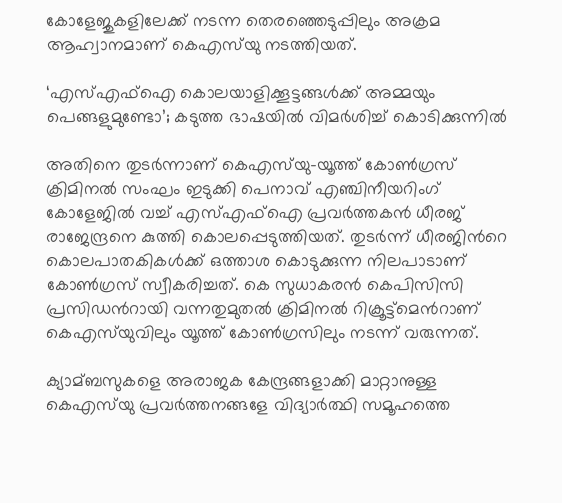കോളേജുകളിലേക്ക് നടന്ന തെരഞ്ഞെടുപ്പിലും അക്രമ ആഹ്വാനമാണ് കെഎസ്‍യു നടത്തിയത്.

‘എസ്‌എഫ്‌ഐ കൊലയാളിക്കൂട്ടങ്ങള്‍ക്ക് അമ്മയും പെങ്ങളുമുണ്ടോ’; കടുത്ത ഭാഷയില്‍ വിമര്‍ശിച്ച്‌ കൊടിക്കുന്നില്‍

അതിനെ തുടര്‍ന്നാണ് കെഎസ്‍യു-യൂത്ത് കോണ്‍ഗ്രസ് ക്രിമിനല്‍ സംഘം ഇടുക്കി പെനാവ് എഞ്ചിനീയറിംഗ് കോളേജില്‍ വച്ച്‌ എസ്‌എഫ്‌ഐ പ്രവര്‍ത്തകന്‍ ധീരജ് രാജേന്ദ്രനെ കുത്തി കൊലപ്പെടുത്തിയത്. തുടര്‍ന്ന് ധീരജിന്‍റെ കൊലപാതകികള്‍ക്ക് ഒത്താശ കൊടുക്കുന്ന നിലപാടാണ് കോണ്‍ഗ്രസ് സ്വീകരിച്ചത്. കെ സുധാകരന്‍ കെപിസിസി പ്രസിഡന്‍റായി വന്നതുമുതല്‍ ക്രിമിനല്‍ റിക്രൂട്ട്മെന്‍റാണ് കെഎസ്‍യുവിലും യൂത്ത് കോണ്‍ഗ്രസിലും നടന്ന് വരുന്നത്.

ക്യാമ്ബസുകളെ അരാജക കേന്ദ്രങ്ങളാക്കി മാറ്റാനുള്ള കെഎസ്‍യു പ്രവര്‍ത്തനങ്ങളേ വിദ്യാര്‍ത്ഥി സമൂഹത്തെ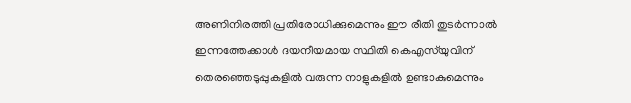അണിനിരത്തി പ്രതിരോധിക്കുമെന്നും ഈ രീതി തുടര്‍ന്നാല്‍ ഇന്നത്തേക്കാള്‍ ദയനീയമായ സ്ഥിതി കെഎസ്‍യുവിന് തെരഞ്ഞെടുപ്പുകളില്‍ വരുന്ന നാളുകളില്‍ ഉണ്ടാകുമെന്നും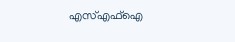എസ്‌എഫ്‌ഐ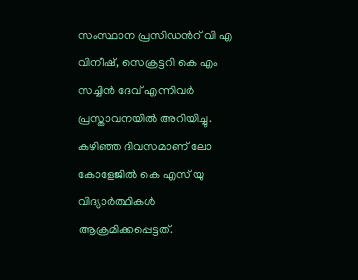സംസ്ഥാന പ്രസിഡന്‍റ് വി എ വിനീഷ്, സെക്രട്ടറി കെ എം സച്ചിന്‍ ദേവ്‌ എന്നിവര്‍ പ്രസ്താവനയില്‍ അറിയിച്ചു. കഴിഞ്ഞ ദിവസമാണ് ലോ കോളേജില്‍ കെ എസ് യു വിദ്യാര്‍ത്ഥികള്‍ ആക്രമിക്കപ്പെട്ടത്.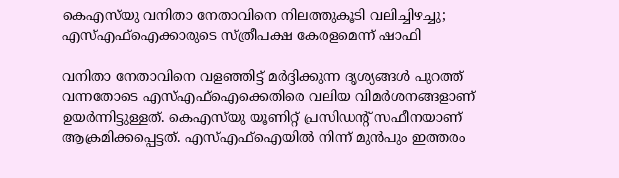കെഎസ്‍യു വനിതാ നേതാവിനെ നിലത്തുകൂടി വലിച്ചിഴച്ചു; എസ്‌എഫ്‌ഐക്കാരുടെ സ്ത്രീപക്ഷ കേരളമെന്ന് ഷാഫി

വനിതാ നേതാവിനെ വളഞ്ഞിട്ട് മര്‍ദ്ദിക്കുന്ന ദൃശ്യങ്ങള്‍ പുറത്ത് വന്നതോടെ എസ്‌എഫ്‌ഐക്കെതിരെ വലിയ വിമര്‍ശനങ്ങളാണ് ഉയര്‍ന്നിട്ടുള്ളത്. കെഎസ്‍യു യൂണിറ്റ് പ്രസിഡന്റ് സഫീനയാണ് ആക്രമിക്കപ്പെട്ടത്. എസ്‌എഫ്‌ഐയില്‍ നിന്ന് മുന്‍പും ഇത്തരം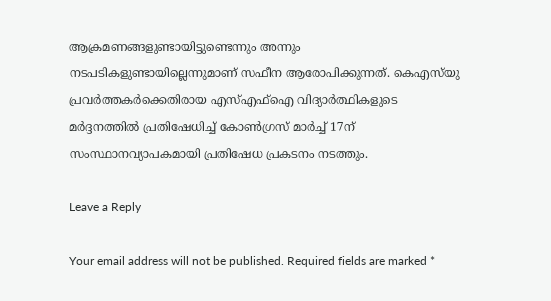ആക്രമണങ്ങളുണ്ടായിട്ടുണ്ടെന്നും അന്നും നടപടികളുണ്ടായില്ലെന്നുമാണ് സഫീന ആരോപിക്കുന്നത്. കെഎസ്‌യു പ്രവര്‍ത്തകര്‍ക്കെതിരായ എസ്‌എഫ്‌ഐ വിദ്യാര്‍ത്ഥികളുടെ മര്‍ദ്ദനത്തില്‍ പ്രതിഷേധിച്ച്‌ കോണ്‍ഗ്രസ് മാര്‍ച്ച്‌ 17ന് സംസ്ഥാനവ്യാപകമായി പ്രതിഷേധ പ്രകടനം നടത്തും.

Leave a Reply

Your email address will not be published. Required fields are marked *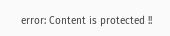error: Content is protected !!